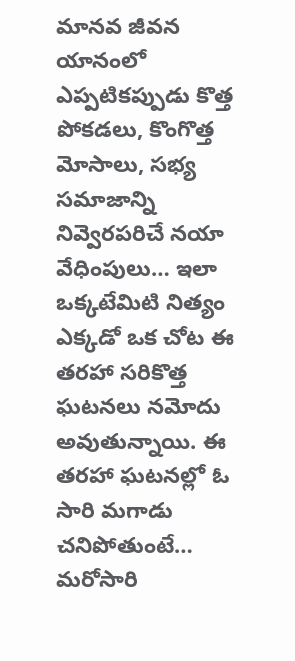మానవ జీవన యానంలో ఎప్పటికప్పుడు కొత్త పోకడలు, కొంగొత్త మోసాలు, సభ్య సమాజాన్ని నివ్వెరపరిచే నయా వేధింపులు… ఇలా ఒక్కటేమిటి నిత్యం ఎక్కడో ఒక చోట ఈ తరహా సరికొత్త ఘటనలు నమోదు అవుతున్నాయి. ఈ తరహా ఘటనల్లో ఓ సారి మగాడు చనిపోతుంటే… మరోసారి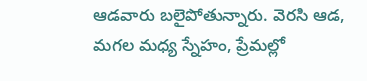ఆడవారు బలైపోతున్నారు. వెరసి ఆడ, మగల మధ్య స్నేహం, ప్రేమల్లో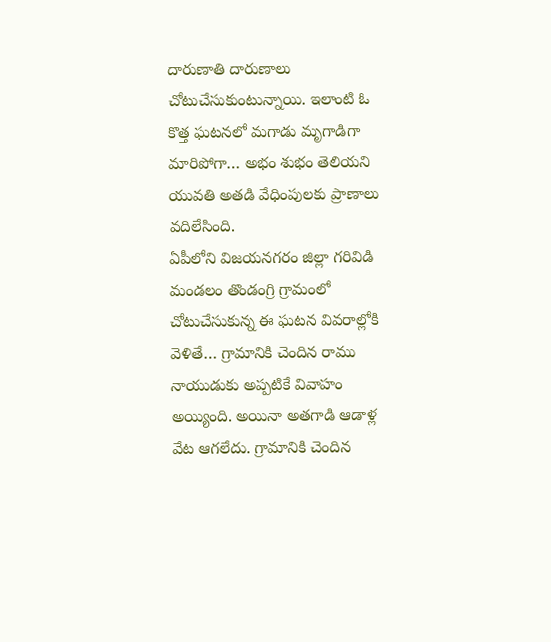దారుణాతి దారుణాలు చోటుచేసుకుంటున్నాయి. ఇలాంటి ఓ కొత్త ఘటనలో మగాడు మృగాడిగా మారిపోగా… అభం శుభం తెలియని యువతి అతడి వేధింపులకు ప్రాణాలు వదిలేసింది.
ఏపీలోని విజయనగరం జిల్లా గరివిడి మండలం తొండంగ్రి గ్రామంలో చోటుచేసుకున్న ఈ ఘటన వివరాల్లోకి వెళితే… గ్రామానికి చెందిన రాము నాయుడుకు అప్పటికే వివాహం అయ్యింది. అయినా అతగాడి ఆడాళ్ల వేట ఆగలేదు. గ్రామానికి చెందిన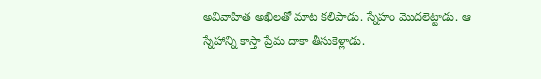అవివాహిత అఖిలతో మాట కలిపాడు. స్నేహం మొదలెట్టాడు. ఆ స్నేహాన్ని కాస్తా ప్రేమ దాకా తీసుకెళ్లాడు.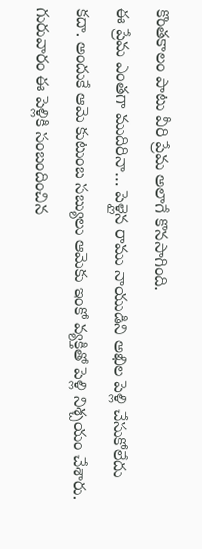కొంతకాలం పాటు వీరి ప్రేమ అలాగే కొనసాగింది.
ఈ ప్రేమ ఎంతగా ముదిరినా… పెళ్లైన రాము నాయుడిని అఖిల పెళ్లి చేసుకోలేదు కదా. అందుకే ఆమె కుటుంబ సబ్యులు ఆమెకు ఇంకో వ్యక్తితో పెళ్లి నిశ్చయం చేశారు. గురువారం ఈ పెళ్లికి సంబందించిన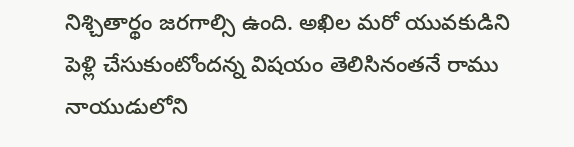నిశ్చితార్థం జరగాల్సి ఉంది. అఖిల మరో యువకుడిని పెళ్లి చేసుకుంటోందన్న విషయం తెలిసినంతనే రాము నాయుడులోని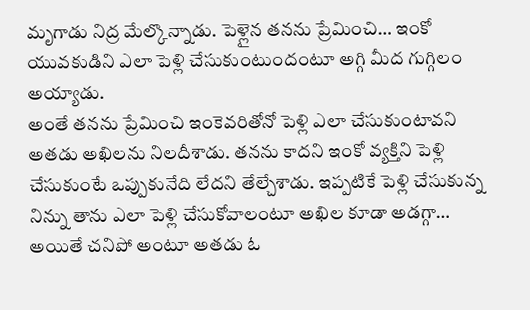మృగాడు నిద్ర మేల్కొన్నాడు. పెళ్లైన తనను ప్రేమించి… ఇంకో యువకుడిని ఎలా పెళ్లి చేసుకుంటుందంటూ అగ్గి మీద గుగ్గిలం అయ్యాడు.
అంతే తనను ప్రేమించి ఇంకెవరితోనో పెళ్లి ఎలా చేసుకుంటావని అతడు అఖిలను నిలదీశాడు. తనను కాదని ఇంకో వ్యక్తిని పెళ్లి చేసుకుంటే ఒప్పుకునేది లేదని తేల్చేశాడు. ఇప్పటికే పెళ్లి చేసుకున్న నిన్ను తాను ఎలా పెళ్లి చేసుకోవాలంటూ అఖిల కూడా అడగ్గా… అయితే చనిపో అంటూ అతడు ఓ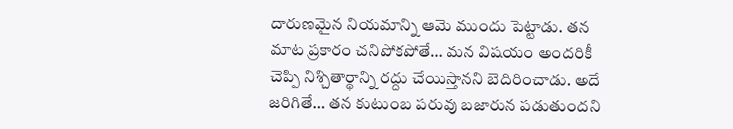దారుణమైన నియమాన్ని ఆమె ముందు పెట్టాడు. తన మాట ప్రకారం చనిపోకపోతే… మన విషయం అందరికీ చెప్పి నిశ్చితార్థాన్ని రద్దు చేయిస్తానని బెదిరించాడు. అదే జరిగితే… తన కుటుంబ పరువు బజారున పడుతుందని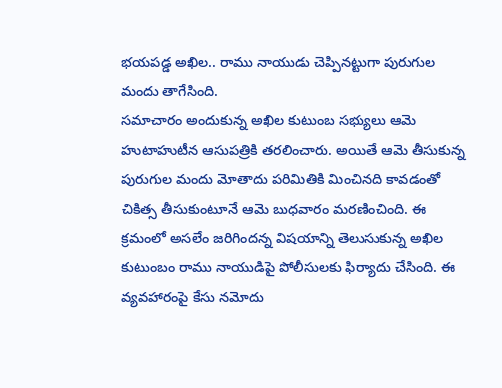భయపడ్డ అఖిల.. రాము నాయుడు చెప్పినట్టుగా పురుగుల మందు తాగేసింది.
సమాచారం అందుకున్న అఖిల కుటుంబ సభ్యులు ఆమె హుటాహుటీన ఆసుపత్రికి తరలించారు. అయితే ఆమె తీసుకున్న పురుగుల మందు మోతాదు పరిమితికి మించినది కావడంతో చికిత్స తీసుకుంటూనే ఆమె బుధవారం మరణించింది. ఈ క్రమంలో అసలేం జరిగిందన్న విషయాన్ని తెలుసుకున్న అఖిల కుటుంబం రాము నాయుడిపై పోలీసులకు ఫిర్యాదు చేసింది. ఈ వ్యవహారంపై కేసు నమోదు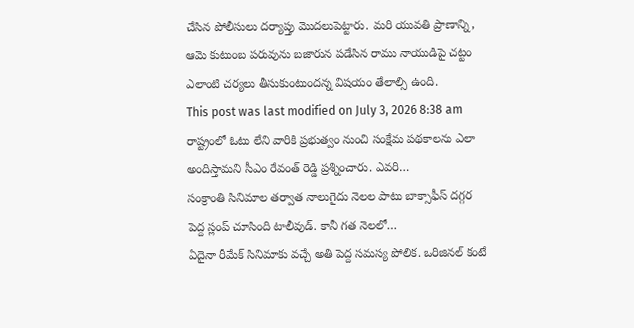చేసిన పోలీసులు దర్యాప్తు మొదలుపెట్టారు. మరి యువతి ప్రాణాన్ని, ఆమె కుటుంబ పరువును బజారున పడేసిన రాము నాయుడిపై చట్టం ఎలాంటి చర్యలు తీసుకుంటుందన్న విషయం తేలాల్సి ఉంది.
This post was last modified on July 3, 2026 8:38 am
రాష్ట్రంలో ఓటు లేని వారికి ప్రభుత్వం నుంచి సంక్షేమ పథకాలను ఎలా అందిస్తామని సీఎం రేవంత్ రెడ్డి ప్రశ్నించారు. ఎవరి…
సంక్రాంతి సినిమాల తర్వాత నాలుగైదు నెలల పాటు బాక్సాఫీస్ దగ్గర పెద్ద స్లంప్ చూసింది టాలీవుడ్. కానీ గత నెలలో…
ఏదైనా రీమేక్ సినిమాకు వచ్చే అతి పెద్ద సమస్య పోలిక. ఒరిజినల్ కంటే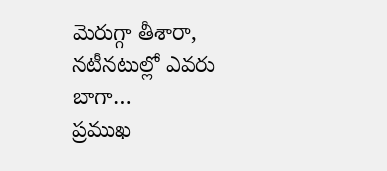మెరుగ్గా తీశారా, నటీనటుల్లో ఎవరు బాగా…
ప్రముఖ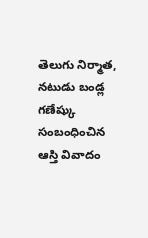తెలుగు నిర్మాత, నటుడు బండ్ల గణేష్కు సంబంధించిన ఆస్తి వివాదం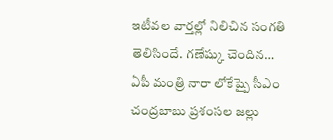ఇటీవల వార్తల్లో నిలిచిన సంగతి తెలిసిందే. గణేష్కు చెందిన…
ఏపీ మంత్రి నారా లోకేష్పై సీఎం చంద్రబాబు ప్రశంసల జల్లు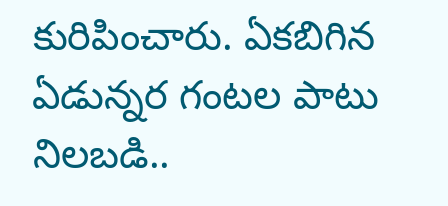కురిపించారు. ఏకబిగిన ఏడున్నర గంటల పాటు నిలబడి..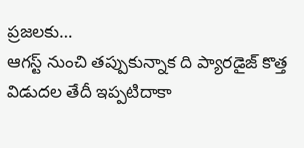ప్రజలకు…
ఆగస్ట్ నుంచి తప్పుకున్నాక ది ప్యారడైజ్ కొత్త విడుదల తేదీ ఇప్పటిదాకా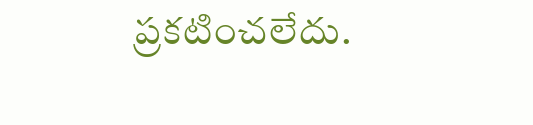ప్రకటించలేదు.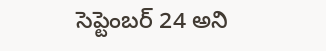సెప్టెంబర్ 24 అని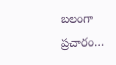బలంగా ప్రచారం…